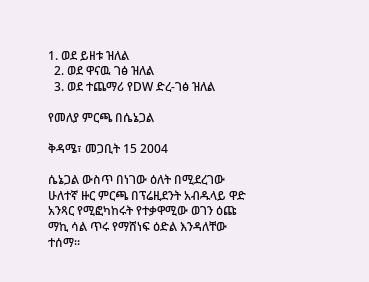1. ወደ ይዘቱ ዝለል
  2. ወደ ዋናዉ ገፅ ዝለል
  3. ወደ ተጨማሪ የDW ድረ-ገፅ ዝለል

የመለያ ምርጫ በሴኔጋል

ቅዳሜ፣ መጋቢት 15 2004

ሴኔጋል ውስጥ በነገው ዕለት በሚደረገው ሁለተኛ ዙር ምርጫ በፕሬዚደንት አብዱላይ ዋድ አንጻር የሚፎካከሩት የተቃዋሚው ወገን ዕጩ ማኪ ሳል ጥሩ የማሸነፍ ዕድል እንዳለቸው ተሰማ።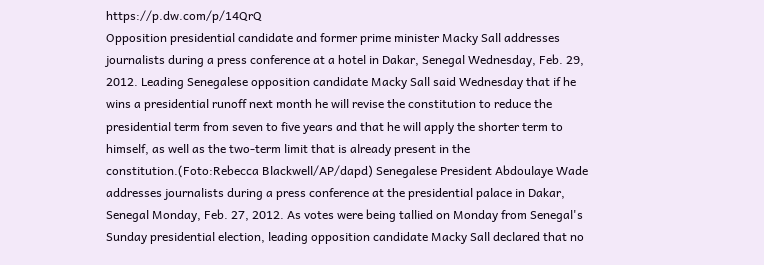https://p.dw.com/p/14QrQ
Opposition presidential candidate and former prime minister Macky Sall addresses journalists during a press conference at a hotel in Dakar, Senegal Wednesday, Feb. 29, 2012. Leading Senegalese opposition candidate Macky Sall said Wednesday that if he wins a presidential runoff next month he will revise the constitution to reduce the presidential term from seven to five years and that he will apply the shorter term to himself, as well as the two-term limit that is already present in the constitution.(Foto:Rebecca Blackwell/AP/dapd) Senegalese President Abdoulaye Wade addresses journalists during a press conference at the presidential palace in Dakar, Senegal Monday, Feb. 27, 2012. As votes were being tallied on Monday from Senegal's Sunday presidential election, leading opposition candidate Macky Sall declared that no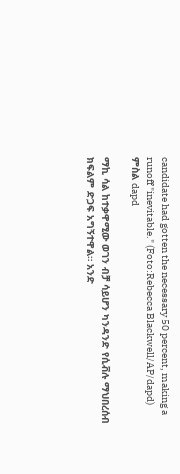candidate had gotten the necessary 50 percent, making a runoff "inevitable." (Foto:Rebecca Blackwell/AP/dapd)
ምስል dapd

ማኪ ሳል ከተቃዋሚው ወገን ብቻ ሳይሆን ካንዳንድ የሲቭሉ ማህበረሰብ ክፍልም ድጋፍ አግኝተዋል። አንድ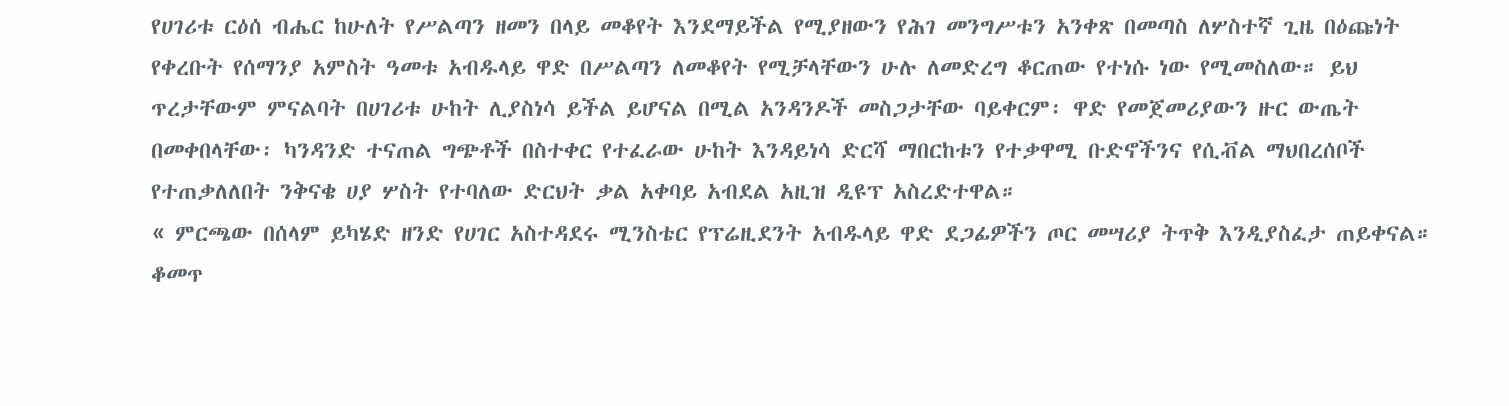የሀገሪቱ ርዕሰ ብሔር ከሁለት የሥልጣን ዘመን በላይ መቆየት እንደማይችል የሚያዘውን የሕገ መንግሥቱን አንቀጽ በመጣስ ለሦስተኛ ጊዜ በዕጩነት የቀረቡት የሰማንያ አምስት ዓመቱ አብዱላይ ዋድ በሥልጣን ለመቆየት የሚቻላቸውን ሁሉ ለመድረግ ቆርጠው የተነሱ ነው የሚመስለው። ይህ ጥረታቸውም ምናልባት በሀገሪቱ ሁከት ሊያስነሳ ይችል ይሆናል በሚል አንዳንዶች መስጋታቸው ባይቀርም፡ ዋድ የመጀመሪያውን ዙር ውጤት በመቀበላቸው፡ ካንዳንድ ተናጠል ግጭቶች በስተቀር የተፈራው ሁከት እንዳይነሳ ድርሻ ማበርከቱን የተቃዋሚ ቡድኖችንና የሲቭል ማህበረሰቦች የተጠቃለለበት ንቅናቄ ሀያ ሦስት የተባለው ድርህት ቃል አቀባይ አብደል አዚዝ ዲዩፕ አስረድተዋል።
« ምርጫው በሰላም ይካሄድ ዘንድ የሀገር አስተዳደሩ ሚንስቴር የፕሬዚደንት አብዱላይ ዋድ ደጋፊዎችን ጦር መሣሪያ ትጥቅ እንዲያስፈታ ጠይቀናል። ቆመጥ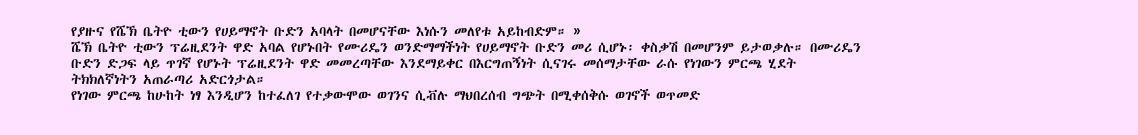የያዙና የሼኽ ቤትዮ ቲውን የሀይማኖት ቡድን አባላት በመሆናቸው እነሱን መለየቱ አይከብድም። »
ሼኽ ቤትዮ ቲውን ፕሬዚደንት ዋድ አባል የሆኑበት የሙሪዴን ወንድማማችነት የሀይማኖት ቡድን መሪ ሲሆኑ፡ ቀስቃሽ በመሆንም ይታወቃሉ። በሙሪዴን ቡድን ድጋፍ ላይ ጥገኛ የሆኑት ፕሬዚደንት ዋድ መመረጣቸው እንደማይቀር በእርግጠኝነት ሲናገሩ መሰማታቸው ራሱ የነገውን ምርጫ ሂደት ትክክለኛነትን አጠራጣሪ አድርጎታል።
የነገው ምርጫ ከሁከት ነፃ እንዲሆን ከተፈለገ የተቃውሞው ወገንና ሲቭሉ ማህበረሰብ ግጭት በሚቀሰቅሱ ወገኖች ወጥመድ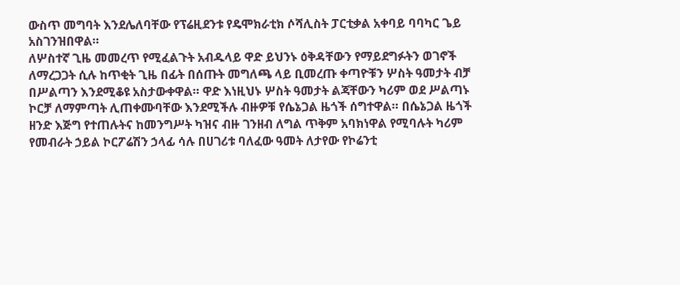ውስጥ መግባት እንደሌለባቸው የፕሬዚደንቱ የዴሞክራቲክ ሶሻሊስት ፓርቲቃል አቀባይ ባባካር ጌይ አስገንዝበዋል።
ለሦስተኛ ጊዜ መመረጥ የሚፈልጉት አብዱላይ ዋድ ይህንኑ ዕቅዳቸውን የማይደግፉትን ወገኖች ለማረጋጋት ሲሉ ከጥቂት ጊዜ በፊት በሰጡት መግለጫ ላይ ቢመረጡ ቀጣዮቹን ሦስት ዓመታት ብቻ በሥልጣን እንደሚቆዩ አስታውቀዋል። ዋድ እነዚህኑ ሦስት ዓመታት ልጃቸውን ካሪም ወደ ሥልጣኑ ኮርቻ ለማምጣት ሊጠቀሙባቸው እንደሚችሉ ብዙዎቹ የሴኔጋል ዜጎች ሰግተዋል። በሴኔጋል ዜጎች ዘንድ እጅግ የተጠሉትና ከመንግሥት ካዝና ብዙ ገንዘብ ለግል ጥቅም አባክነዋል የሚባሉት ካሪም የመብራት ኃይል ኮርፖሬሽን ኃላፊ ሳሉ በሀገሪቱ ባለፈው ዓመት ለታየው የኮሬንቲ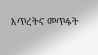እጥረትና መጥፋት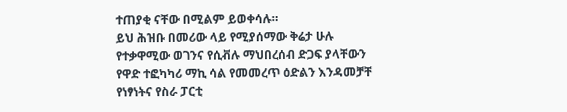ተጠያቂ ናቸው በሚልም ይወቀሳሉ።
ይህ ሕዝቡ በመሪው ላይ የሚያሰማው ቅሬታ ሁሉ የተቃዋሚው ወገንና የሲቭሉ ማህበረሰብ ድጋፍ ያላቸውን የዋድ ተፎካካሪ ማኪ ሳል የመመረጥ ዕድልን እንዳመቻቸ የነፃነትና የስራ ፓርቲ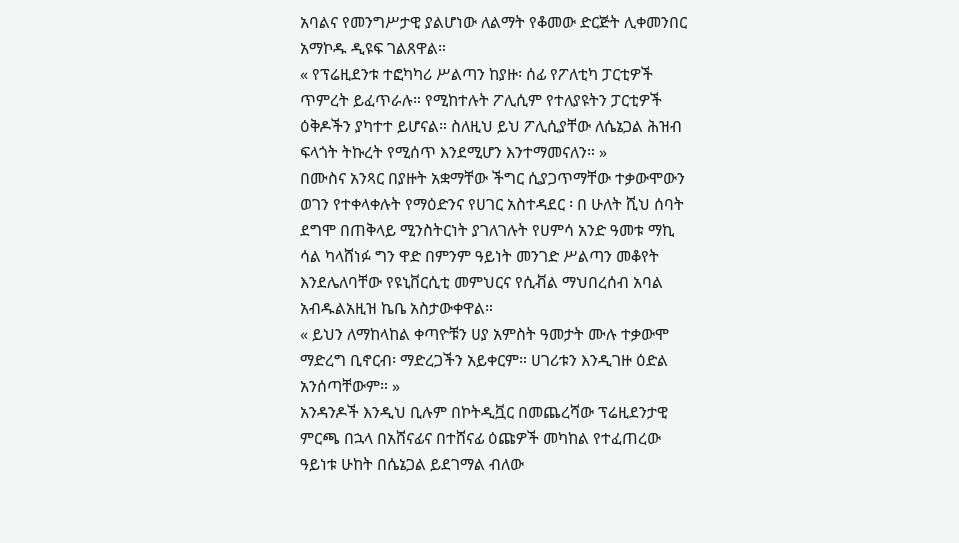አባልና የመንግሥታዊ ያልሆነው ለልማት የቆመው ድርጅት ሊቀመንበር አማኮዱ ዲዩፍ ገልጸዋል።
« የፕሬዚደንቱ ተፎካካሪ ሥልጣን ከያዙ፡ ሰፊ የፖለቲካ ፓርቲዎች ጥምረት ይፈጥራሉ። የሚከተሉት ፖሊሲም የተለያዩትን ፓርቲዎች ዕቅዶችን ያካተተ ይሆናል። ስለዚህ ይህ ፖሊሲያቸው ለሴኔጋል ሕዝብ ፍላጎት ትኩረት የሚሰጥ እንደሚሆን እንተማመናለን። »
በሙስና አንጻር በያዙት አቋማቸው ችግር ሲያጋጥማቸው ተቃውሞውን ወገን የተቀላቀሉት የማዕድንና የሀገር አስተዳደር ፡ በ ሁለት ሺህ ሰባት ደግሞ በጠቅላይ ሚንስትርነት ያገለገሉት የሀምሳ አንድ ዓመቱ ማኪ ሳል ካላሸነፉ ግን ዋድ በምንም ዓይነት መንገድ ሥልጣን መቆየት እንደሌለባቸው የዩኒቨርሲቲ መምህርና የሲቭል ማህበረሰብ አባል አብዱልአዚዝ ኬቤ አስታውቀዋል።
« ይህን ለማከላከል ቀጣዮቹን ሀያ አምስት ዓመታት ሙሉ ተቃውሞ ማድረግ ቢኖርብ፡ ማድረጋችን አይቀርም። ሀገሪቱን እንዲገዙ ዕድል አንሰጣቸውም። »
አንዳንዶች እንዲህ ቢሉም በኮትዲቯር በመጨረሻው ፕሬዚደንታዊ ምርጫ በኋላ በአሸናፊና በተሸናፊ ዕጩዎች መካከል የተፈጠረው ዓይነቱ ሁከት በሴኔጋል ይደገማል ብለው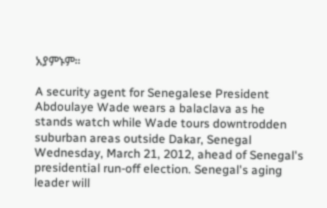አያምኑም።

A security agent for Senegalese President Abdoulaye Wade wears a balaclava as he stands watch while Wade tours downtrodden suburban areas outside Dakar, Senegal Wednesday, March 21, 2012, ahead of Senegal's presidential run-off election. Senegal's aging leader will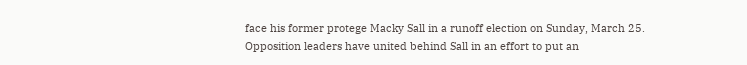face his former protege Macky Sall in a runoff election on Sunday, March 25. Opposition leaders have united behind Sall in an effort to put an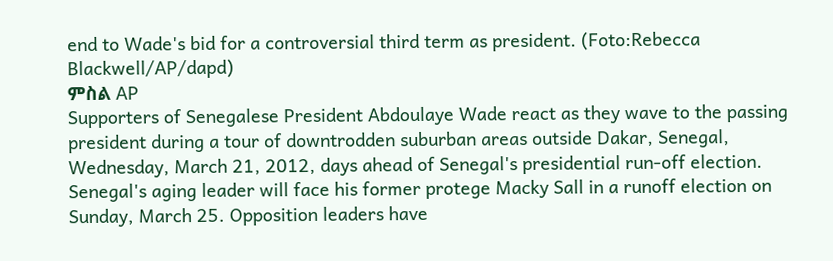end to Wade's bid for a controversial third term as president. (Foto:Rebecca Blackwell/AP/dapd)
ምስል AP
Supporters of Senegalese President Abdoulaye Wade react as they wave to the passing president during a tour of downtrodden suburban areas outside Dakar, Senegal, Wednesday, March 21, 2012, days ahead of Senegal's presidential run-off election. Senegal's aging leader will face his former protege Macky Sall in a runoff election on Sunday, March 25. Opposition leaders have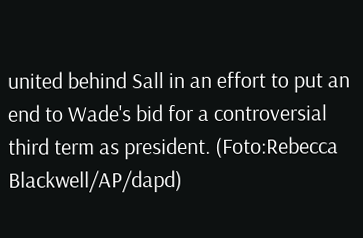united behind Sall in an effort to put an end to Wade's bid for a controversial third term as president. (Foto:Rebecca Blackwell/AP/dapd)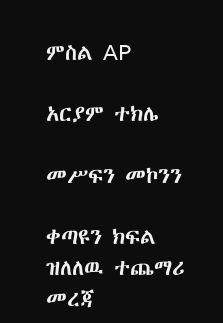ምስል AP

አርያም ተክሌ

መሥፍን መኮንን

ቀጣዩን ክፍል ዝለለዉ ተጨማሪ መረጃ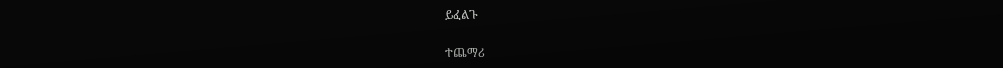ይፈልጉ

ተጨማሪ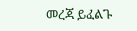መረጃ ይፈልጉ